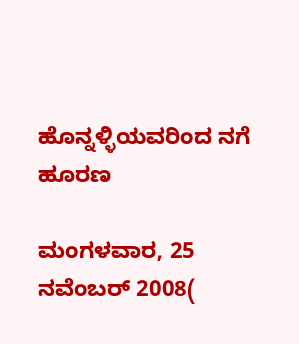ಹೊನ್ನಳ್ಳಿಯವರಿಂದ ನಗೆ ಹೂರಣ

ಮಂಗಳವಾರ, 25 ನವೆಂಬರ್ 2008(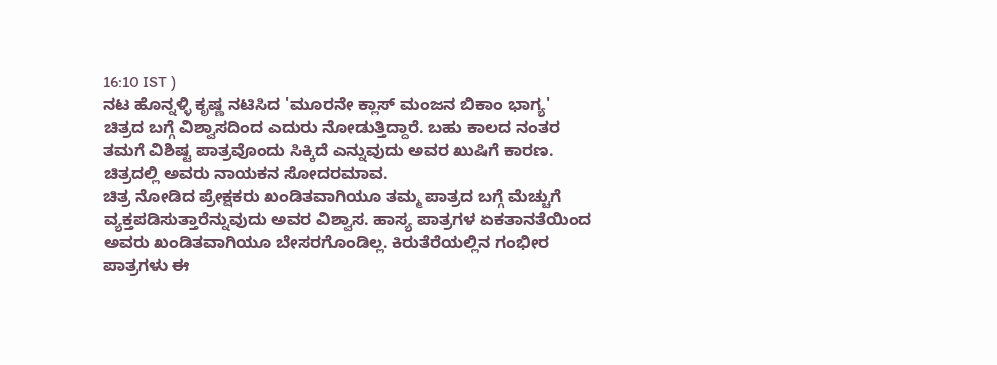16:10 IST )
ನಟ ಹೊನ್ನಳ್ಳಿ ಕೃಷ್ಣ ನಟಿಸಿದ 'ಮೂರನೇ ಕ್ಲಾಸ್ ಮಂಜನ ಬಿಕಾಂ ಭಾಗ್ಯ' ಚಿತ್ರದ ಬಗ್ಗೆ ವಿಶ್ವಾಸದಿಂದ ಎದುರು ನೋಡುತ್ತಿದ್ದಾರೆ. ಬಹು ಕಾಲದ ನಂತರ ತಮಗೆ ವಿಶಿಷ್ಟ ಪಾತ್ರವೊಂದು ಸಿಕ್ಕಿದೆ ಎನ್ನುವುದು ಅವರ ಖುಷಿಗೆ ಕಾರಣ. ಚಿತ್ರದಲ್ಲಿ ಅವರು ನಾಯಕನ ಸೋದರಮಾವ.
ಚಿತ್ರ ನೋಡಿದ ಪ್ರೇಕ್ಷಕರು ಖಂಡಿತವಾಗಿಯೂ ತಮ್ಮ ಪಾತ್ರದ ಬಗ್ಗೆ ಮೆಚ್ಚುಗೆ ವ್ಯಕ್ತಪಡಿಸುತ್ತಾರೆನ್ನುವುದು ಅವರ ವಿಶ್ವಾಸ. ಹಾಸ್ಯ ಪಾತ್ರಗಳ ಏಕತಾನತೆಯಿಂದ ಅವರು ಖಂಡಿತವಾಗಿಯೂ ಬೇಸರಗೊಂಡಿಲ್ಲ. ಕಿರುತೆರೆಯಲ್ಲಿನ ಗಂಭೀರ ಪಾತ್ರಗಳು ಈ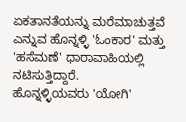ಏಕತಾನತೆಯನ್ನು ಮರೆಮಾಚುತ್ತವೆ ಎನ್ನುವ ಹೊನ್ನಳ್ಳಿ 'ಓಂಕಾರ' ಮತ್ತು 'ಹಸೆಮಣೆ' ಧಾರಾವಾಹಿಯಲ್ಲಿ ನಟಿಸುತ್ತಿದ್ದಾರೆ.
ಹೊನ್ನಳ್ಳಿಯವರು 'ಯೋಗಿ'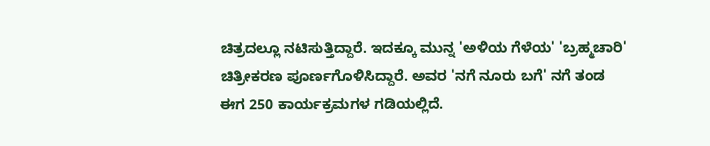ಚಿತ್ರದಲ್ಲೂ ನಟಿಸುತ್ತಿದ್ದಾರೆ. ಇದಕ್ಕೂ ಮುನ್ನ 'ಅಳಿಯ ಗೆಳೆಯ' 'ಬ್ರಹ್ಮಚಾರಿ' ಚಿತ್ರೀಕರಣ ಪೂರ್ಣಗೊಳಿಸಿದ್ದಾರೆ. ಅವರ 'ನಗೆ ನೂರು ಬಗೆ' ನಗೆ ತಂಡ ಈಗ 250 ಕಾರ್ಯಕ್ರಮಗಳ ಗಡಿಯಲ್ಲಿದೆ.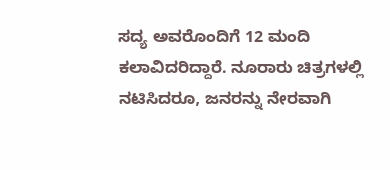ಸದ್ಯ ಅವರೊಂದಿಗೆ 12 ಮಂದಿ ಕಲಾವಿದರಿದ್ದಾರೆ. ನೂರಾರು ಚಿತ್ರಗಳಲ್ಲಿ ನಟಿಸಿದರೂ, ಜನರನ್ನು ನೇರವಾಗಿ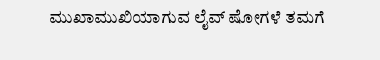ಮುಖಾಮುಖಿಯಾಗುವ ಲೈವ್ ಷೋಗಳೆ ತಮಗೆ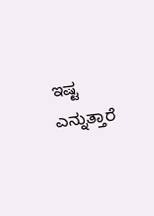ಇಷ್ಟ ಎನ್ನುತ್ತಾರೆ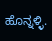ಹೊನ್ನಳ್ಳಿ.